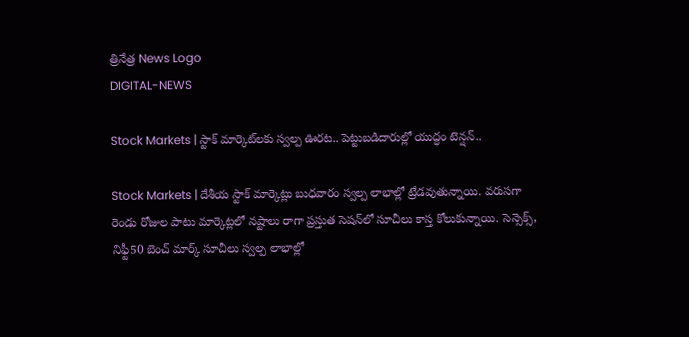త్రినేత్ర News Logo
DIGITAL-NEWS

Stock Markets | స్టాక్ మార్కెట్‌ల‌కు స్వల్ప ఊరట.. పెట్టుబ‌డిదారుల్లో యుద్ధం టెన్ష‌న్‌..

Stock Markets | దేశీయ స్టాక్ మార్కెట్లు బుధ‌వారం స్వ‌ల్ప లాభాల్లో ట్రేడ‌వుతున్నాయి. వ‌రుస‌గా రెండు రోజుల పాటు మార్కెట్ల‌లో న‌ష్టాలు రాగా ప్ర‌స్తుత సెష‌న్‌లో సూచీలు కాస్త కోలుకున్నాయి. సెన్సెక్స్‌, నిఫ్టీ50 బెంచ్ మార్క్ సూచీలు స్వ‌ల్ప లాభాల్లో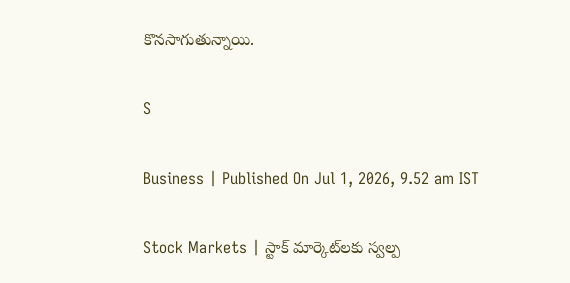కొన‌సాగుతున్నాయి.

S

Business | Published On Jul 1, 2026, 9.52 am IST

Stock Markets | స్టాక్ మార్కెట్‌ల‌కు స్వల్ప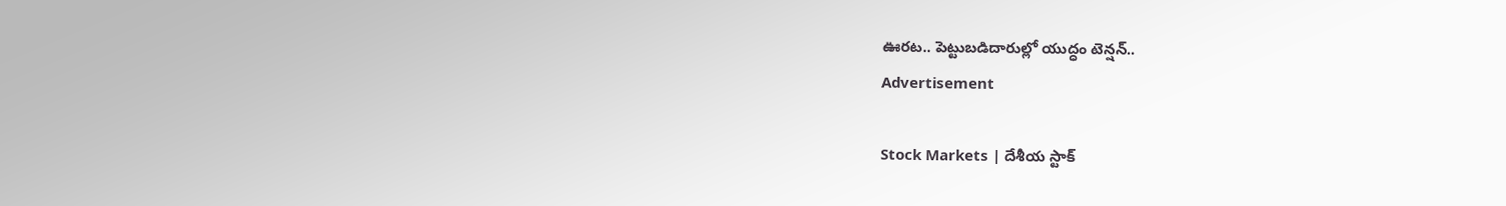ఊరట.. పెట్టుబ‌డిదారుల్లో యుద్ధం టెన్ష‌న్‌..
Advertisement

Stock Markets | దేశీయ స్టాక్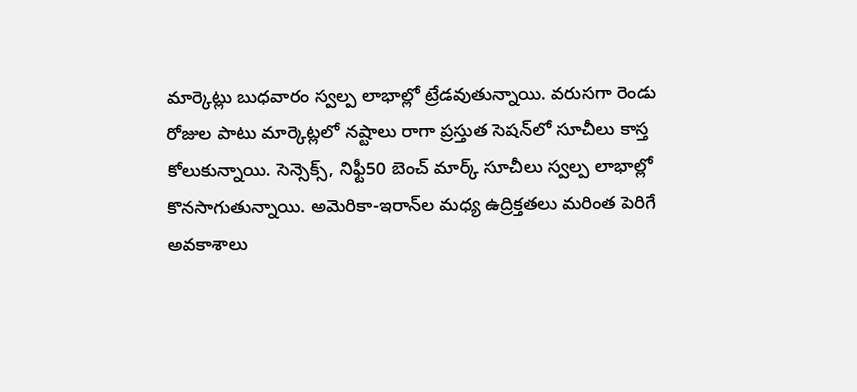మార్కెట్లు బుధ‌వారం స్వ‌ల్ప లాభాల్లో ట్రేడ‌వుతున్నాయి. వ‌రుస‌గా రెండు రోజుల పాటు మార్కెట్ల‌లో న‌ష్టాలు రాగా ప్ర‌స్తుత సెష‌న్‌లో సూచీలు కాస్త కోలుకున్నాయి. సెన్సెక్స్‌, నిఫ్టీ50 బెంచ్ మార్క్ సూచీలు స్వ‌ల్ప లాభాల్లో కొన‌సాగుతున్నాయి. అమెరికా-ఇరాన్‌ల మ‌ధ్య ఉద్రిక్త‌త‌లు మ‌రింత పెరిగే అవ‌కాశాలు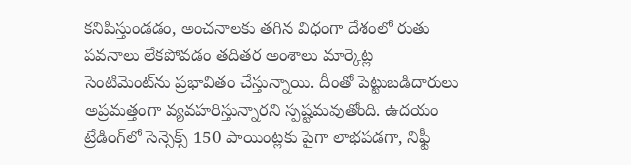క‌నిపిస్తుండ‌డం, అంచ‌నాల‌కు త‌గిన విధంగా దేశంలో రుతు ప‌వ‌నాలు లేక‌పోవ‌డం తదితర అంశాలు మార్కెట్ల సెంటిమెంట్‌ను ప్ర‌భావితం చేస్తున్నాయి. దీంతో పెట్టుబ‌డిదారులు అప్ర‌మ‌త్తంగా వ్య‌వ‌హ‌రిస్తున్నార‌ని స్పష్ట‌మ‌వుతోంది. ఉద‌యం ట్రేడింగ్‌లో సెన్సెక్స్ 150 పాయింట్ల‌కు పైగా లాభపడగా, నిఫ్టీ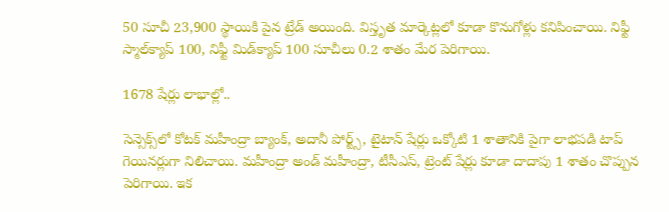50 సూచీ 23,900 స్థాయికి పైన‌ ట్రేడ్ అయింది. విస్తృత మార్కెట్లలో కూడా కొనుగోళ్లు కనిపించాయి. నిఫ్టీ స్మాల్‌క్యాప్ 100, నిఫ్టీ మిడ్‌క్యాప్ 100 సూచీలు 0.2 శాతం మేర పెరిగాయి.

1678 షేర్లు లాభాల్లో..

సెన్సెక్స్‌లో కోటక్ మహీంద్రా బ్యాంక్, అదానీ పోర్ట్స్, టైటాన్ షేర్లు ఒక్కోటి 1 శాతానికి పైగా లాభపడి టాప్ గెయినర్లుగా నిలిచాయి. మహీంద్రా అండ్ మహీంద్రా, టీసీఎస్, ట్రెంట్ షేర్లు కూడా దాదాపు 1 శాతం చొప్పున పెరిగాయి. ఇక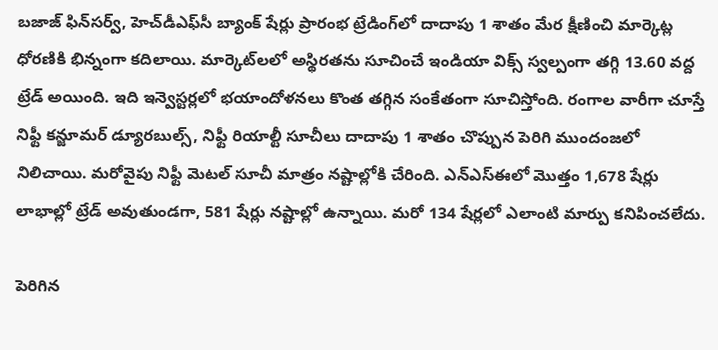బజాజ్ ఫిన్‌సర్వ్, హెచ్‌డీఎఫ్‌సీ బ్యాంక్ షేర్లు ప్రారంభ ట్రేడింగ్‌లో దాదాపు 1 శాతం మేర క్షీణించి మార్కెట్ల‌ ధోరణికి భిన్నంగా కదిలాయి. మార్కెట్‌ల‌లో అస్థిరతను సూచించే ఇండియా విక్స్ స్వల్పంగా తగ్గి 13.60 వద్ద ట్రేడ్ అయింది. ఇది ఇన్వెస్టర్లలో భయాందోళనలు కొంత తగ్గిన సంకేతంగా సూచిస్తోంది. రంగాల వారీగా చూస్తే నిఫ్టీ కన్జూమర్ డ్యూరబుల్స్, నిఫ్టీ రియాల్టీ సూచీలు దాదాపు 1 శాతం చొప్పున పెరిగి ముందంజలో నిలిచాయి. మరోవైపు నిఫ్టీ మెటల్ సూచీ మాత్రం నష్టాల్లోకి చేరింది. ఎన్‌ఎస్‌ఈలో మొత్తం 1,678 షేర్లు లాభాల్లో ట్రేడ్ అవుతుండగా, 581 షేర్లు నష్టాల్లో ఉన్నాయి. మరో 134 షేర్లలో ఎలాంటి మార్పు కనిపించలేదు.

పెరిగిన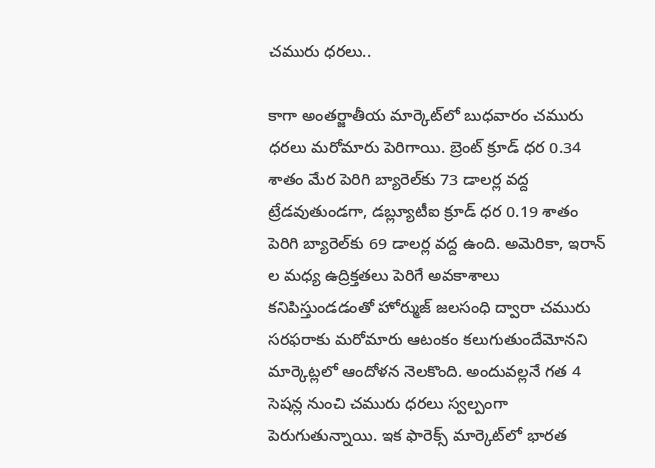చ‌మురు ధ‌ర‌లు..

కాగా అంత‌ర్జాతీయ మార్కెట్‌లో బుధ‌వారం చ‌మురు ధ‌ర‌లు మ‌రోమారు పెరిగాయి. బ్రెంట్ క్రూడ్ ధ‌ర 0.34 శాతం మేర పెరిగి బ్యారెల్‌కు 73 డాల‌ర్ల వ‌ద్ద ట్రేడ‌వుతుండ‌గా, డ‌బ్ల్యూటీఐ క్రూడ్ ధ‌ర 0.19 శాతం పెరిగి బ్యారెల్‌కు 69 డాల‌ర్ల వ‌ద్ద ఉంది. అమెరికా, ఇరాన్ ల మ‌ధ్య ఉద్రిక్త‌త‌లు పెరిగే అవ‌కాశాలు క‌నిపిస్తుండడంతో హోర్ముజ్ జ‌ల‌సంధి ద్వారా చ‌మురు స‌ర‌ఫ‌రాకు మ‌రోమారు ఆటంకం క‌లుగుతుందేమోన‌ని మార్కెట్ల‌లో ఆందోళ‌న నెల‌కొంది. అందువ‌ల్ల‌నే గ‌త 4 సెష‌న్ల నుంచి చ‌మురు ధ‌ర‌లు స్వ‌ల్పంగా పెరుగుతున్నాయి. ఇక ఫారెక్స్ మార్కెట్‌లో భార‌త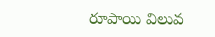రూపాయి విలువ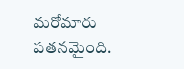మ‌రోమారు ప‌త‌న‌మైంది.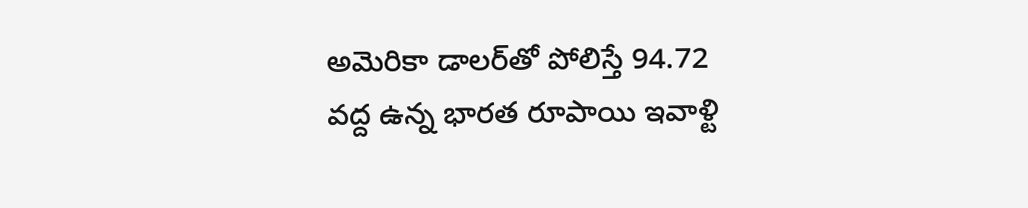అమెరికా డాల‌ర్‌తో పోలిస్తే 94.72 వ‌ద్ద ఉన్న భార‌త రూపాయి ఇవాళ్టి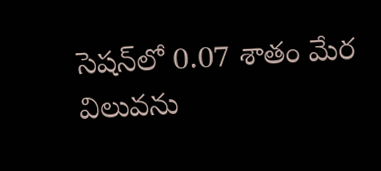సెష‌న్‌లో 0.07 శాతం మేర విలువ‌ను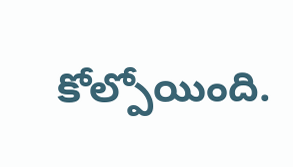కోల్పోయింది.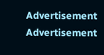Advertisement
Advertisement